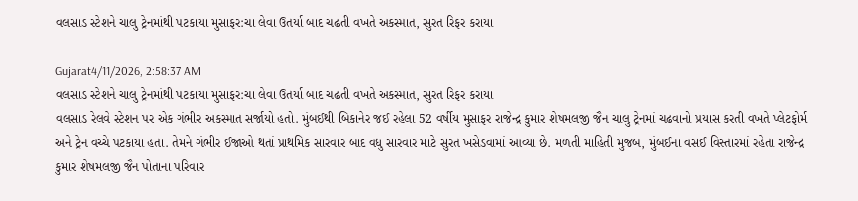વલસાડ સ્ટેશને ચાલુ ટ્રેનમાંથી પટકાયા મુસાફર:ચા લેવા ઉતર્યા બાદ ચઢતી વખતે અકસ્માત, સુરત રિફર કરાયા

Gujarat4/11/2026, 2:58:37 AM
વલસાડ સ્ટેશને ચાલુ ટ્રેનમાંથી પટકાયા મુસાફર:ચા લેવા ઉતર્યા બાદ ચઢતી વખતે અકસ્માત, સુરત રિફર કરાયા
વલસાડ રેલવે સ્ટેશન પર એક ગંભીર અકસ્માત સર્જાયો હતો. મુંબઈથી બિકાનેર જઈ રહેલા 52 વર્ષીય મુસાફર રાજેન્દ્ર કુમાર શેષમલજી જૈન ચાલુ ટ્રેનમાં ચઢવાનો પ્રયાસ કરતી વખતે પ્લેટફોર્મ અને ટ્રેન વચ્ચે પટકાયા હતા. તેમને ગંભીર ઈજાઓ થતાં પ્રાથમિક સારવાર બાદ વધુ સારવાર માટે સુરત ખસેડવામાં આવ્યા છે. મળતી માહિતી મુજબ, મુંબઈના વસઈ વિસ્તારમાં રહેતા રાજેન્દ્ર કુમાર શેષમલજી જૈન પોતાના પરિવાર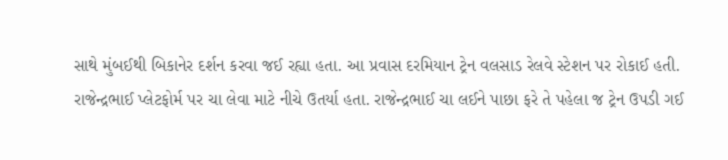સાથે મુંબઈથી બિકાનેર દર્શન કરવા જઈ રહ્યા હતા. આ પ્રવાસ દરમિયાન ટ્રેન વલસાડ રેલવે સ્ટેશન પર રોકાઈ હતી. રાજેન્દ્રભાઈ પ્લેટફોર્મ પર ચા લેવા માટે નીચે ઉતર્યા હતા. રાજેન્દ્રભાઈ ચા લઈને પાછા ફરે તે પહેલા જ ટ્રેન ઉપડી ગઈ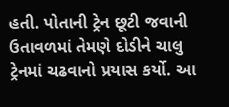હતી. પોતાની ટ્રેન છૂટી જવાની ઉતાવળમાં તેમણે દોડીને ચાલુ ટ્રેનમાં ચઢવાનો પ્રયાસ કર્યો. આ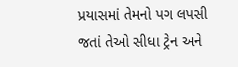પ્રયાસમાં તેમનો પગ લપસી જતાં તેઓ સીધા ટ્રેન અને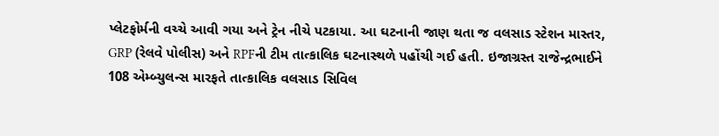પ્લેટફોર્મની વચ્ચે આવી ગયા અને ટ્રેન નીચે પટકાયા. આ ઘટનાની જાણ થતા જ વલસાડ સ્ટેશન માસ્તર, GRP (રેલવે પોલીસ) અને RPFની ટીમ તાત્કાલિક ઘટનાસ્થળે પહોંચી ગઈ હતી. ઇજાગ્રસ્ત રાજેન્દ્રભાઈને 108 એમ્બ્યુલન્સ મારફતે તાત્કાલિક વલસાડ સિવિલ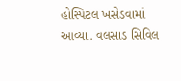હોસ્પિટલ ખસેડવામાં આવ્યા. વલસાડ સિવિલ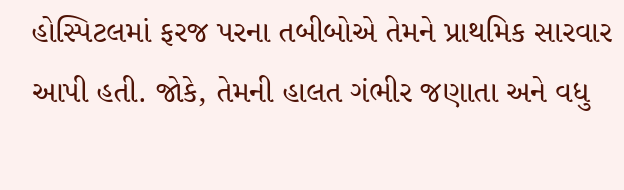હોસ્પિટલમાં ફરજ પરના તબીબોએ તેમને પ્રાથમિક સારવાર આપી હતી. જોકે, તેમની હાલત ગંભીર જણાતા અને વધુ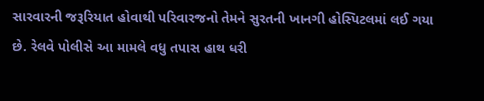સારવારની જરૂરિયાત હોવાથી પરિવારજનો તેમને સુરતની ખાનગી હોસ્પિટલમાં લઈ ગયા છે. રેલવે પોલીસે આ મામલે વધુ તપાસ હાથ ધરી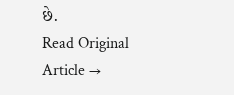છે.
Read Original Article →